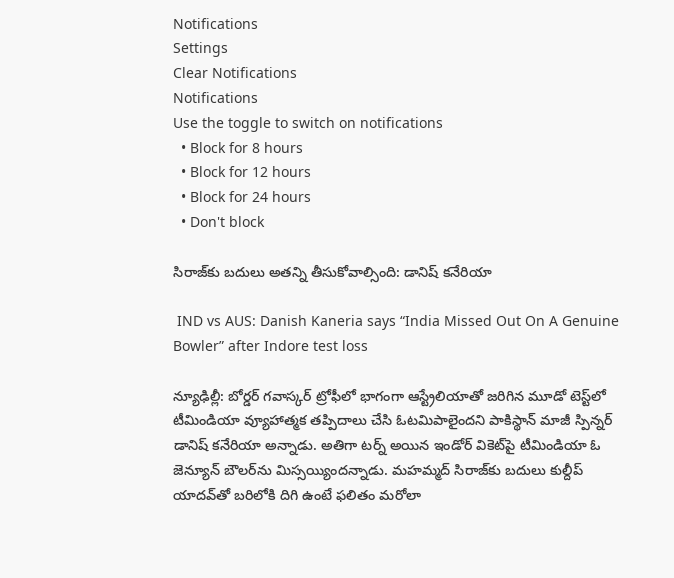Notifications
Settings
Clear Notifications
Notifications
Use the toggle to switch on notifications
  • Block for 8 hours
  • Block for 12 hours
  • Block for 24 hours
  • Don't block

సిరాజ్‌కు బదులు అతన్ని తీసుకోవాల్సింది: డానిష్ కనేరియా

 IND vs AUS: Danish Kaneria says “India Missed Out On A Genuine Bowler” after Indore test loss

న్యూఢిల్లీ: బోర్డర్ గవాస్కర్ ట్రోఫీలో భాగంగా ఆస్ట్రేలియాతో జరిగిన మూడో టెస్ట్‌లో టీమిండియా వ్యూహాత్మక తప్పిదాలు చేసి ఓటమిపాలైందని పాకిస్థాన్ మాజీ స్పిన్నర్ డానిష్ కనేరియా అన్నాడు. అతిగా టర్న్ అయిన ఇండోర్ వికెట్‌పై టీమిండియా ఓ జెన్యూన్ బౌలర్‌ను మిస్సయ్యిందన్నాడు. మహమ్మద్ సిరాజ్‌కు బదులు కుల్దీప్ యాదవ్‌తో బరిలోకి దిగి ఉంటే ఫలితం మరోలా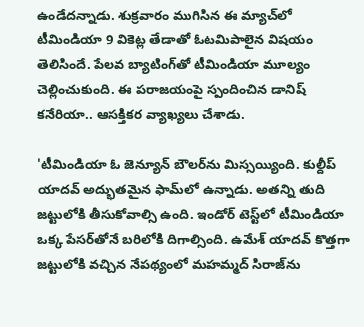ఉండేదన్నాడు. శుక్రవారం ముగిసిన ఈ మ్యాచ్‌లో టీమిండియా 9 వికెట్ల తేడాతో ఓటమిపాలైన విషయం తెలిసిందే. పేలవ బ్యాటింగ్‌తో టీమిండియా మూల్యం చెల్లించుకుంది. ఈ పరాజయంపై స్పందించిన డానిష్ కనేరియా.. ఆసక్తికర వ్యాఖ్యలు చేశాడు.

'టీమిండియా ఓ జెన్యూన్ బౌలర్‌ను మిస్సయ్యింది. కుల్దీప్ యాదవ్ అద్భుతమైన ఫామ్‌లో ఉన్నాడు. అతన్ని తుది జట్టులోకి తీసుకోవాల్సి ఉంది. ఇండోర్ టెస్ట్‌లో టీమిండియా ఒక్క పేసర్‌తోనే బరిలోకి దిగాల్సింది. ఉమేశ్ యాదవ్ కొత్తగా జట్టులోకి వచ్చిన నేపథ్యంలో మహమ్మద్ సిరాజ్‌ను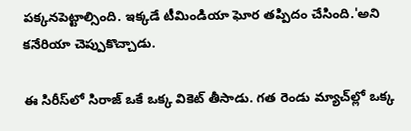పక్కనపెట్టాల్సింది. ఇక్కడే టీమిండియా ఘోర తప్పిదం చేసింది.'అని కనేరియా చెప్పుకొచ్చాడు.

ఈ సిరీస్‌లో సిరాజ్ ఒకే ఒక్క వికెట్ తీసాడు. గత రెండు మ్యాచ్‌ల్లో ఒక్క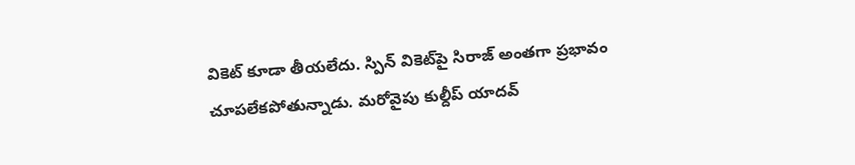వికెట్ కూడా తీయలేదు. స్పిన్ వికెట్‌పై సిరాజ్ అంతగా ప్రభావం చూపలేకపోతున్నాడు. మరోవైపు కుల్దీప్ యాదవ్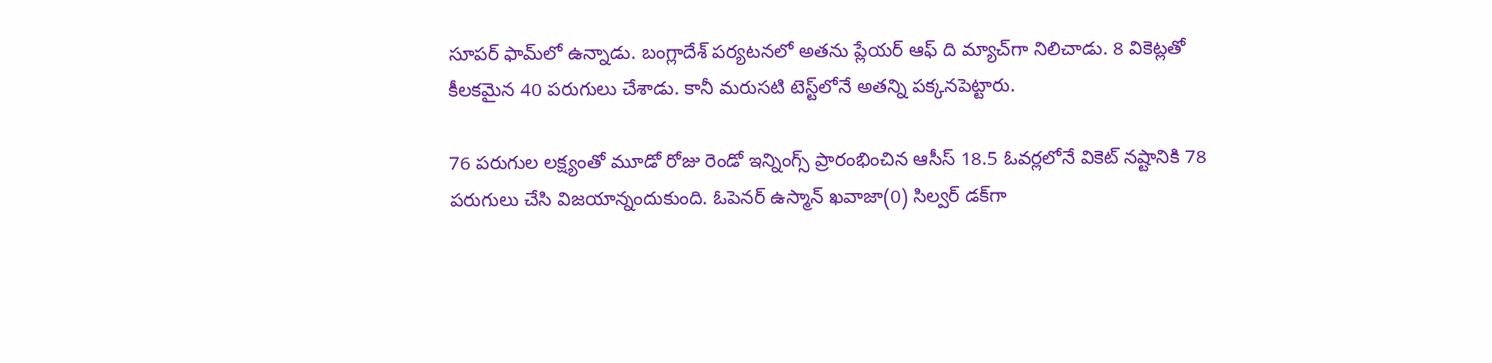సూపర్ ఫామ్‌లో ఉన్నాడు. బంగ్లాదేశ్‌ పర్యటనలో అతను ప్లేయర్ ఆఫ్ ది మ్యాచ్‌గా నిలిచాడు. 8 వికెట్లతో కీలకమైన 40 పరుగులు చేశాడు. కానీ మరుసటి టెస్ట్‌లోనే అతన్ని పక్కనపెట్టారు.

76 పరుగుల లక్ష్యంతో మూడో రోజు రెండో ఇన్నింగ్స్ ప్రారంభించిన ఆసీస్ 18.5 ఓవర్లలోనే వికెట్ నష్టానికి 78 పరుగులు చేసి విజయాన్నందుకుంది. ఓపెనర్ ఉస్మాన్ ఖవాజా(0) సిల్వర్ డక్‌గా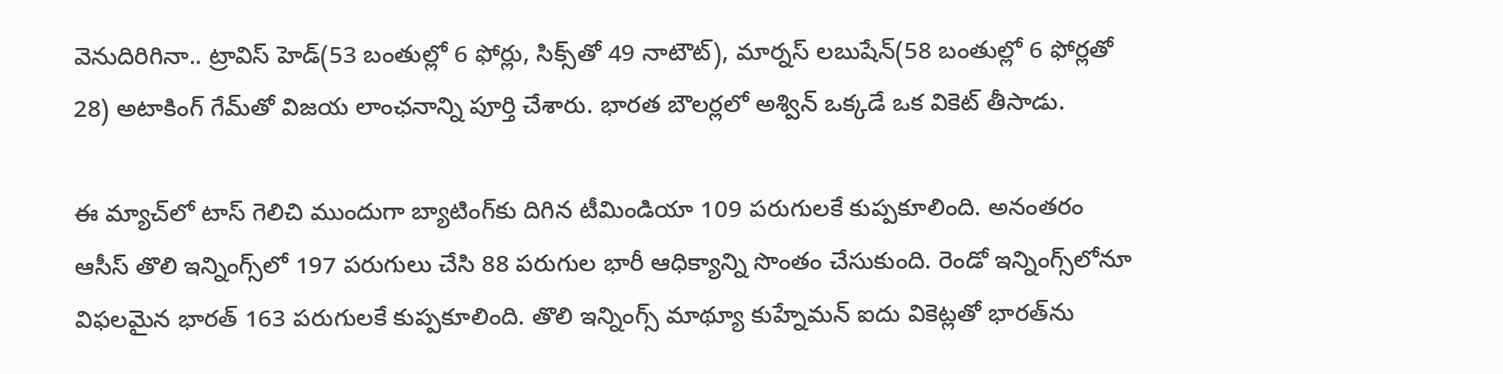వెనుదిరిగినా.. ట్రావిస్ హెడ్(53 బంతుల్లో 6 ఫోర్లు, సిక్స్‌తో 49 నాటౌట్), మార్నస్ లబుషేన్(58 బంతుల్లో 6 ఫోర్లతో 28) అటాకింగ్ గేమ్‌తో విజయ లాంఛనాన్ని పూర్తి చేశారు. భారత బౌలర్లలో అశ్విన్ ఒక్కడే ఒక వికెట్ తీసాడు.

ఈ మ్యాచ్‌లో టాస్ గెలిచి ముందుగా బ్యాటింగ్‌‌కు దిగిన టీమిండియా 109 పరుగులకే కుప్పకూలింది. అనంతరం ఆసీస్ తొలి ఇన్నింగ్స్‌లో 197 పరుగులు చేసి 88 పరుగుల భారీ ఆధిక్యాన్ని సొంతం చేసుకుంది. రెండో ఇన్నింగ్స్‌లోనూ విఫలమైన భారత్ 163 పరుగులకే కుప్పకూలింది. తొలి ఇన్నింగ్స్ మాథ్యూ కుహ్నేమన్ ఐదు వికెట్లతో భారత్‌ను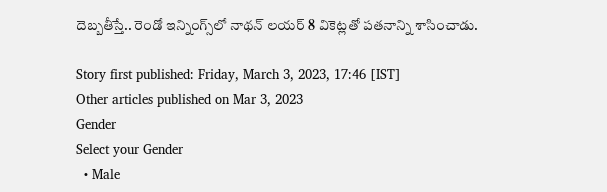దెబ్బతీస్తే.. రెండో ఇన్నింగ్స్‌లో నాథన్ లయర్ 8 వికెట్లతో పతనాన్ని శాసించాడు.

Story first published: Friday, March 3, 2023, 17:46 [IST]
Other articles published on Mar 3, 2023
Gender
Select your Gender
  • Male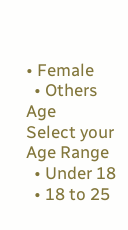• Female
  • Others
Age
Select your Age Range
  • Under 18
  • 18 to 25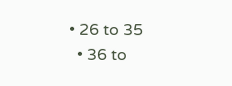• 26 to 35
  • 36 to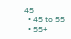45
  • 45 to 55
  • 55+